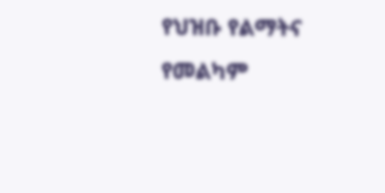የህዝቡ የልማትና የመልካም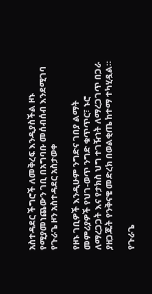አስተዳደር ችግሮች ለመቅረፍ እንዲያስችል ዞኑ የሚያመነጨውን ገቢ በአግባቡ መሰብሰብ እንደሚገባ የጉራጌ ዞን አስተዳደር አስታወቀ

የዞኑ ገቢዎች እንዲሁም ንግድና ገበያ ልማት መምሪያዎች የህገ-ወጥ ንግድ ቁጥጥር፣ ኑሮ ለማረጋጋት እና የታክስ ህግ ተገዥነት ለማረጋገጥ በጋራ ያዘጋጁት የንቅናቄ መድረክ በወልቂጤ ከተማ ተካሂዷል።

የጉራጌ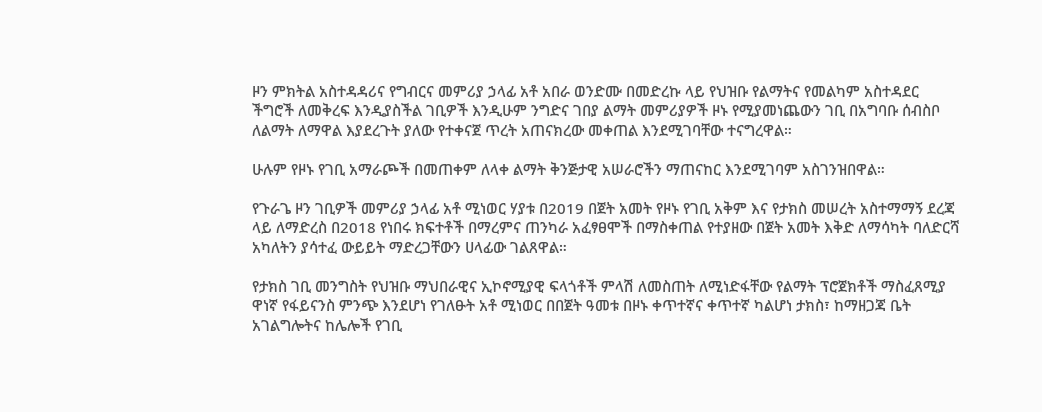ዞን ምክትል አስተዳዳሪና የግብርና መምሪያ ኃላፊ አቶ አበራ ወንድሙ በመድረኩ ላይ የህዝቡ የልማትና የመልካም አስተዳደር ችግሮች ለመቅረፍ እንዲያስችል ገቢዎች እንዲሁም ንግድና ገበያ ልማት መምሪያዎች ዞኑ የሚያመነጨውን ገቢ በአግባቡ ሰብስቦ ለልማት ለማዋል እያደረጉት ያለው የተቀናጀ ጥረት አጠናክረው መቀጠል እንደሚገባቸው ተናግረዋል።

ሁሉም የዞኑ የገቢ አማራጮች በመጠቀም ለላቀ ልማት ቅንጅታዊ አሠራሮችን ማጠናከር እንደሚገባም አስገንዝበዋል።

የጉራጌ ዞን ገቢዎች መምሪያ ኃላፊ አቶ ሚነወር ሃያቱ በ2019 በጀት አመት የዞኑ የገቢ አቅም እና የታክስ መሠረት አስተማማኝ ደረጃ ላይ ለማድረስ በ2018 የነበሩ ክፍተቶች በማረምና ጠንካራ አፈፃፀሞች በማስቀጠል የተያዘው በጀት አመት እቅድ ለማሳካት ባለድርሻ አካለትን ያሳተፈ ውይይት ማድረጋቸውን ሀላፊው ገልጸዋል።

የታክስ ገቢ መንግስት የህዝቡ ማህበራዊና ኢኮኖሚያዊ ፍላጎቶች ምላሽ ለመስጠት ለሚነድፋቸው የልማት ፕሮጀክቶች ማስፈጸሚያ ዋነኛ የፋይናንስ ምንጭ እንደሆነ የገለፁት አቶ ሚነወር በበጀት ዓመቱ በዞኑ ቀጥተኛና ቀጥተኛ ካልሆነ ታክስ፣ ከማዘጋጃ ቤት አገልግሎትና ከሌሎች የገቢ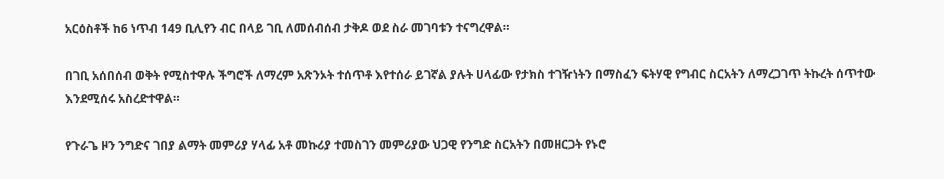አርዕስቶች ከ6 ነጥብ 149 ቢሊየን ብር በላይ ገቢ ለመሰብሰብ ታቅዶ ወደ ስራ መገባቱን ተናግረዋል።

በገቢ አሰበሰብ ወቅት የሚስተዋሉ ችግሮች ለማረም አጽንኦት ተሰጥቶ እየተሰራ ይገኛል ያሉት ሀላፊው የታክስ ተገዥነትን በማስፈን ፍትሃዊ የግብር ስርአትን ለማረጋገጥ ትኩረት ሰጥተው እንደሚሰሩ አስረድተዋል።

የጉራጌ ዞን ንግድና ገበያ ልማት መምሪያ ሃላፊ አቶ መኩሪያ ተመስገን መምሪያው ህጋዊ የንግድ ስርአትን በመዘርጋት የኑሮ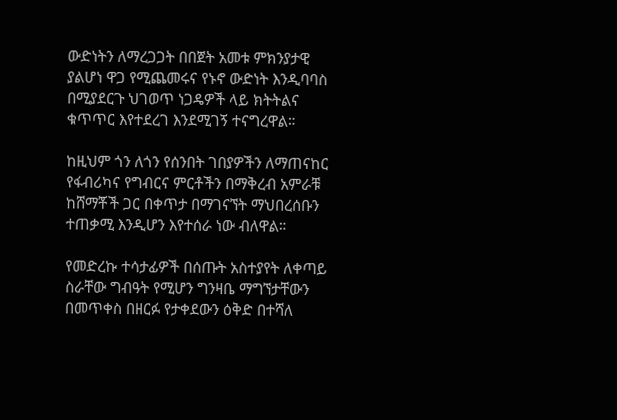ውድነትን ለማረጋጋት በበጀት አመቱ ምክንያታዊ ያልሆነ ዋጋ የሚጨመሩና የኑኖ ውድነት እንዲባባስ በሚያደርጉ ህገወጥ ነጋዴዎች ላይ ክትትልና ቁጥጥር እየተደረገ እንደሚገኝ ተናግረዋል።

ከዚህም ጎን ለጎን የሰንበት ገበያዎችን ለማጠናከር የፋብሪካና የግብርና ምርቶችን በማቅረብ አምራቹ ከሸማቾች ጋር በቀጥታ በማገናኘት ማህበረሰቡን ተጠቃሚ እንዲሆን እየተሰራ ነው ብለዋል።

የመድረኩ ተሳታፊዎች በሰጡት አስተያየት ለቀጣይ ስራቸው ግብዓት የሚሆን ግንዛቤ ማግኘታቸውን በመጥቀስ በዘርፉ የታቀደውን ዕቅድ በተሻለ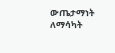ውጤታማነት ለማሳካት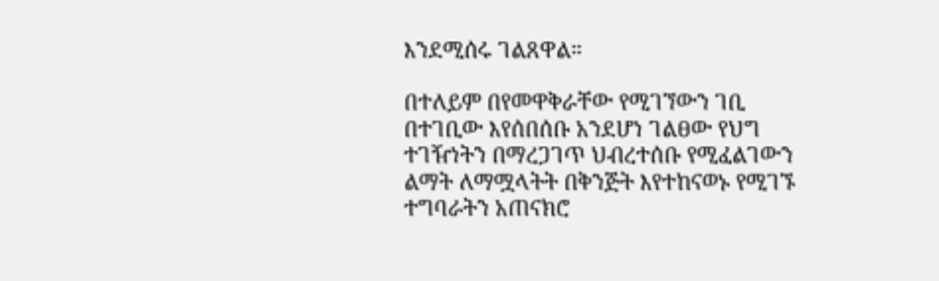እንደሚሰሩ ገልጸዋል።

በተለይም በየመዋቅራቸው የሚገኘውን ገቢ በተገቢው እየሰበሰቡ አንደሆነ ገልፀው የህግ ተገዥነትን በማረጋገጥ ህብረተሰቡ የሚፈልገውን ልማት ለማሟላትት በቅንጅት እየተከናወኑ የሚገኙ ተግባራትን አጠናክሮ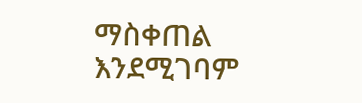ማስቀጠል እንደሚገባም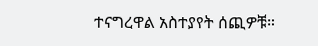ተናግረዋል አስተያየት ሰጪዎቹ።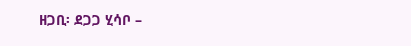ዘጋቢ፡ ደጋጋ ሂሳቦ –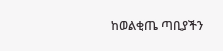ከወልቂጤ ጣቢያችን